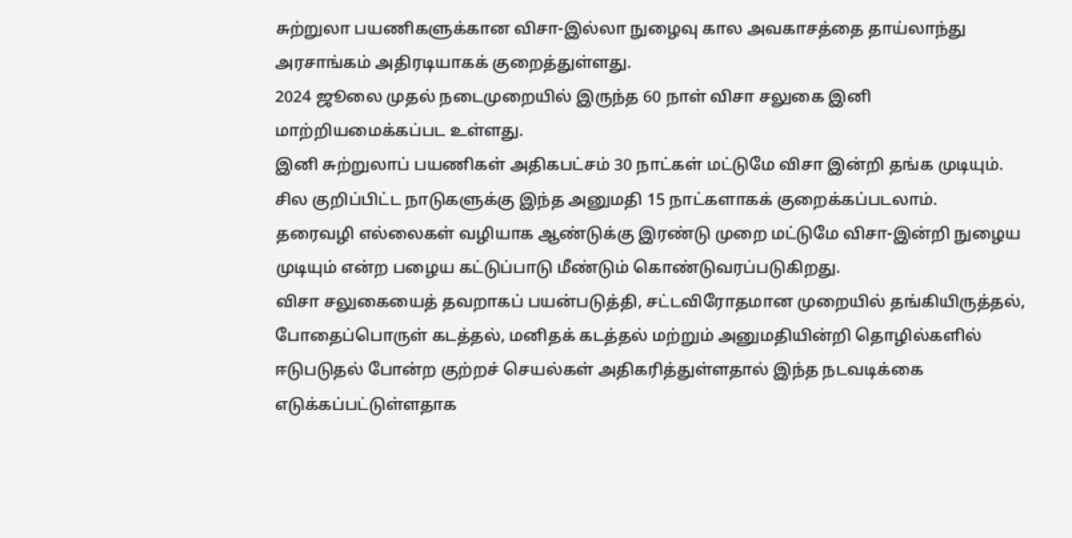சுற்றுலா பயணிகளுக்கான விசா-இல்லா நுழைவு கால அவகாசத்தை தாய்லாந்து அரசாங்கம் அதிரடியாகக் குறைத்துள்ளது.
2024 ஜூலை முதல் நடைமுறையில் இருந்த 60 நாள் விசா சலுகை இனி மாற்றியமைக்கப்பட உள்ளது.
இனி சுற்றுலாப் பயணிகள் அதிகபட்சம் 30 நாட்கள் மட்டுமே விசா இன்றி தங்க முடியும்.
சில குறிப்பிட்ட நாடுகளுக்கு இந்த அனுமதி 15 நாட்களாகக் குறைக்கப்படலாம்.
தரைவழி எல்லைகள் வழியாக ஆண்டுக்கு இரண்டு முறை மட்டுமே விசா-இன்றி நுழைய முடியும் என்ற பழைய கட்டுப்பாடு மீண்டும் கொண்டுவரப்படுகிறது.
விசா சலுகையைத் தவறாகப் பயன்படுத்தி, சட்டவிரோதமான முறையில் தங்கியிருத்தல், போதைப்பொருள் கடத்தல், மனிதக் கடத்தல் மற்றும் அனுமதியின்றி தொழில்களில் ஈடுபடுதல் போன்ற குற்றச் செயல்கள் அதிகரித்துள்ளதால் இந்த நடவடிக்கை எடுக்கப்பட்டுள்ளதாக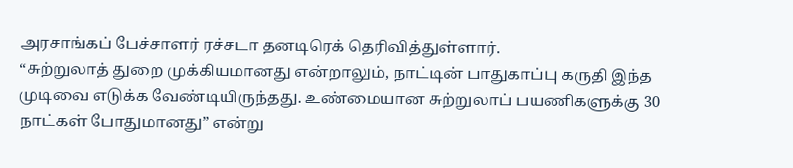அரசாங்கப் பேச்சாளர் ரச்சடா தனடிரெக் தெரிவித்துள்ளார்.
“சுற்றுலாத் துறை முக்கியமானது என்றாலும், நாட்டின் பாதுகாப்பு கருதி இந்த முடிவை எடுக்க வேண்டியிருந்தது. உண்மையான சுற்றுலாப் பயணிகளுக்கு 30 நாட்கள் போதுமானது” என்று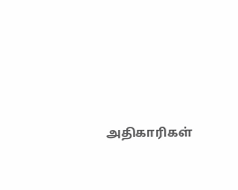அதிகாரிகள்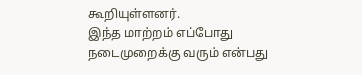கூறியுள்ளனர்.
இந்த மாற்றம் எப்போது நடைமுறைக்கு வரும் என்பது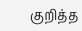குறித்த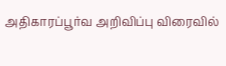அதிகாரப்பூர்வ அறிவிப்பு விரைவில்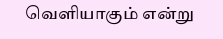வெளியாகும் என்று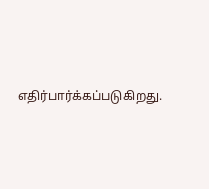எதிர்பார்க்கப்படுகிறது.